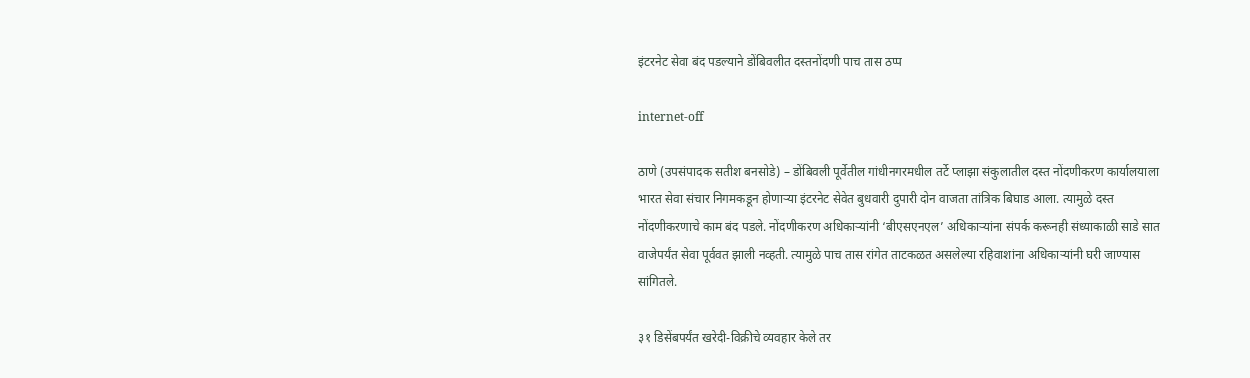इंटरनेट सेवा बंद पडल्याने डोंबिवलीत दस्तनोंदणी पाच तास ठप्प

internet-off

ठाणे (उपसंपादक सतीश बनसोडे) – डोंबिवली पूर्वेतील गांधीनगरमधील तर्टे प्लाझा संकुलातील दस्त नोंदणीकरण कार्यालयाला भारत सेवा संचार निगमकडून होणाऱ्या इंटरनेट सेवेत बुधवारी दुपारी दोन वाजता तांत्रिक बिघाड आला. त्यामुळे दस्त नोंदणीकरणाचे काम बंद पडले. नोंदणीकरण अधिकाऱ्यांनी ‘बीएसएनएल’ अधिकाऱ्यांना संपर्क करूनही संध्याकाळी साडे सात वाजेपर्यंत सेवा पूर्ववत झाली नव्हती. त्यामुळे पाच तास रांगेत ताटकळत असलेल्या रहिवाशांना अधिकाऱ्यांनी घरी जाण्यास सांगितले.

३१ डिसेंबपर्यंत खरेदी-विक्रीचे व्यवहार केले तर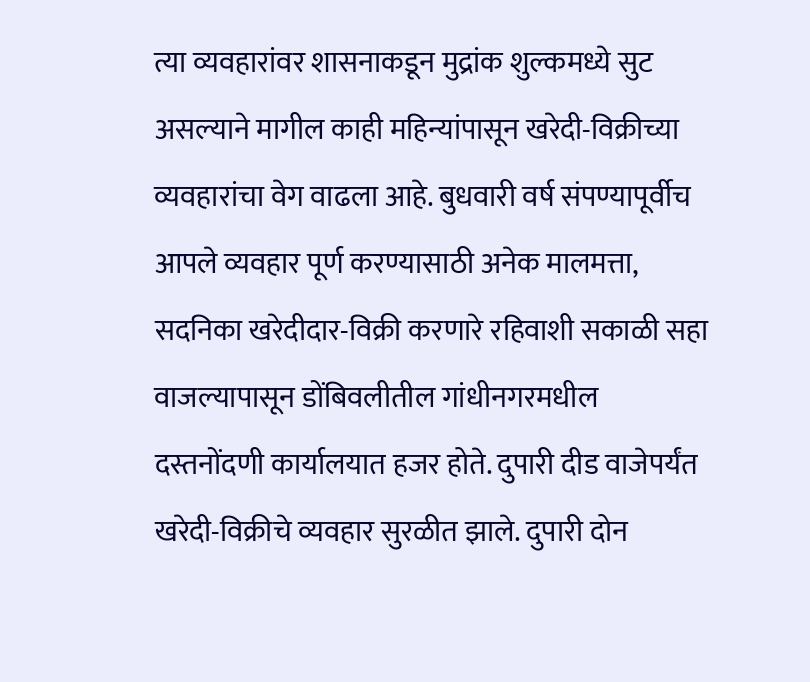त्या व्यवहारांवर शासनाकडून मुद्रांक शुल्कमध्ये सुट असल्याने मागील काही महिन्यांपासून खरेदी-विक्रीच्या व्यवहारांचा वेग वाढला आहे. बुधवारी वर्ष संपण्यापूर्वीच आपले व्यवहार पूर्ण करण्यासाठी अनेक मालमत्ता, सदनिका खरेदीदार-विक्री करणारे रहिवाशी सकाळी सहा वाजल्यापासून डोंबिवलीतील गांधीनगरमधील दस्तनोंदणी कार्यालयात हजर होते. दुपारी दीड वाजेपर्यंत खरेदी-विक्रीचे व्यवहार सुरळीत झाले. दुपारी दोन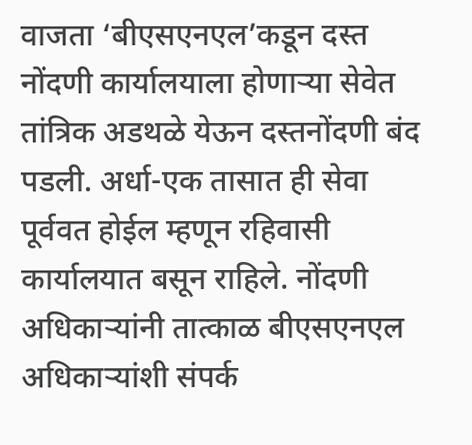वाजता ‘बीएसएनएल’कडून दस्त नोंदणी कार्यालयाला होणाऱ्या सेवेत तांत्रिक अडथळे येऊन दस्तनोंदणी बंद पडली. अर्धा-एक तासात ही सेवा पूर्ववत होईल म्हणून रहिवासी कार्यालयात बसून राहिले. नोंदणी अधिकाऱ्यांनी तात्काळ बीएसएनएल अधिकाऱ्यांशी संपर्क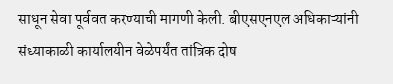साधून सेवा पूर्ववत करण्याची मागणी केली. बीएसएनएल अधिकाऱ्यांनी संध्याकाळी कार्यालयीन वेळेपर्यंत तांत्रिक दोष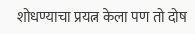शोधण्याचा प्रयत्न केला पण तो दोष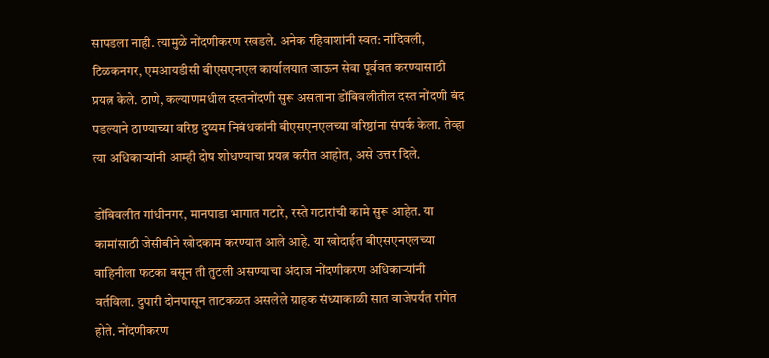सापडला नाही. त्यामुळे नोंदणीकरण रखडले. अनेक रहिवाशांनी स्वत: नांदिवली, टिळकनगर, एमआयडीसी बीएसएनएल कार्यालयात जाऊन सेवा पूर्ववत करण्यासाठी प्रयत्न केले. ठाणे, कल्याणमधील दस्तनोंदणी सुरू असताना डोंबिवलीतील दस्त नोंदणी बंद पडल्याने ठाण्याच्या वरिष्ठ दुय्यम निबंधकांनी बीएसएनएलच्या वरिष्ठांना संपर्क केला. तेव्हा त्या अधिकाऱ्यांनी आम्ही दोष शोधण्याचा प्रयत्न करीत आहोत, असे उत्तर दिले.

डोंबिवलीत गांधीनगर, मानपाडा भागात गटारे, रस्ते गटारांची कामे सुरू आहेत. या कामांसाठी जेसीबीने खोदकाम करण्यात आले आहे. या खोदाईत बीएसएनएलच्या वाहिनीला फटका बसून ती तुटली असण्याचा अंदाज नोंदणीकरण अधिकाऱ्यांनी वर्तविला. दुपारी दोनपासून ताटकळत असलेले ग्राहक संध्याकाळी सात वाजेपर्यंत रांगेत होते. नोंदणीकरण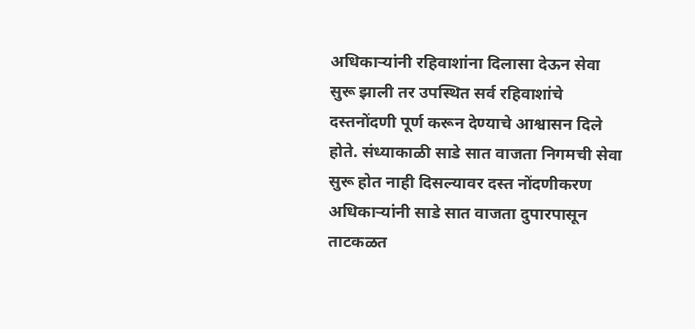अधिकाऱ्यांनी रहिवाशांना दिलासा देऊन सेवा सुरू झाली तर उपस्थित सर्व रहिवाशांचे दस्तनोंदणी पूर्ण करून देण्याचे आश्वासन दिले होते. संध्याकाळी साडे सात वाजता निगमची सेवा सुरू होत नाही दिसल्यावर दस्त नोंदणीकरण अधिकाऱ्यांनी साडे सात वाजता दुपारपासून ताटकळत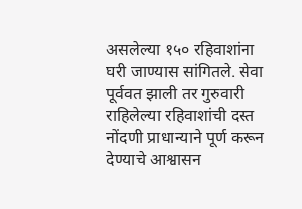असलेल्या १५० रहिवाशांना घरी जाण्यास सांगितले. सेवा पूर्ववत झाली तर गुरुवारी राहिलेल्या रहिवाशांची दस्त नोंदणी प्राधान्याने पूर्ण करून देण्याचे आश्वासन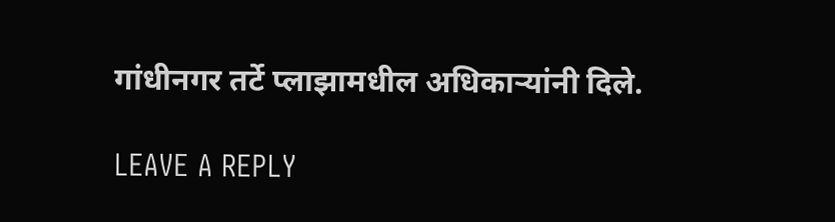गांधीनगर तर्टे प्लाझामधील अधिकाऱ्यांनी दिले.

LEAVE A REPLY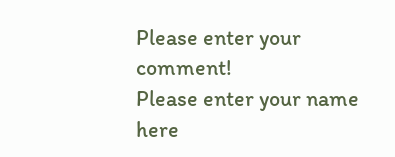Please enter your comment!
Please enter your name here